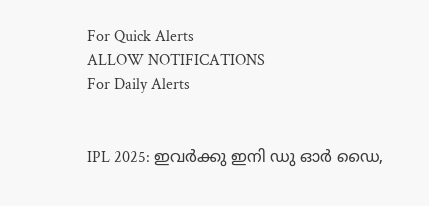For Quick Alerts
ALLOW NOTIFICATIONS
For Daily Alerts


IPL 2025: ഇവര്‍ക്കു ഇനി ഡു ഓര്‍ ഡൈ,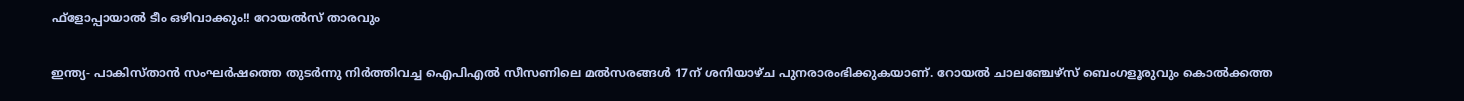ഫ്‌ളോപ്പായാല്‍ ടീം ഒഴിവാക്കും!! റോയല്‍സ് താരവും

ഇന്ത്യ- പാകിസ്താന്‍ സംഘര്‍ഷത്തെ തുടര്‍ന്നു നിര്‍ത്തിവച്ച ഐപിഎല്‍ സീസണിലെ മല്‍സരങ്ങള്‍ 17ന് ശനിയാഴ്ച പുനരാരംഭിക്കുകയാണ്. റോയല്‍ ചാലഞ്ചേഴ്‌സ് ബെംഗളൂരുവും കൊല്‍ക്കത്ത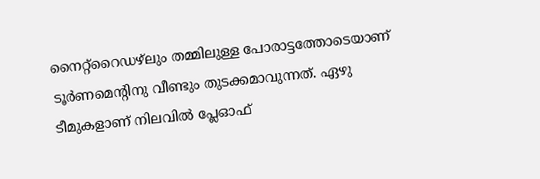നൈറ്റ്‌റൈഡഴ്‌ലും തമ്മിലുള്ള പോരാട്ടത്തോടെയാണ് ടൂര്‍ണമെന്റിനു വീണ്ടും തുടക്കമാവുന്നത്. ഏഴു ടീമുകളാണ് നിലവില്‍ പ്ലേഓഫ്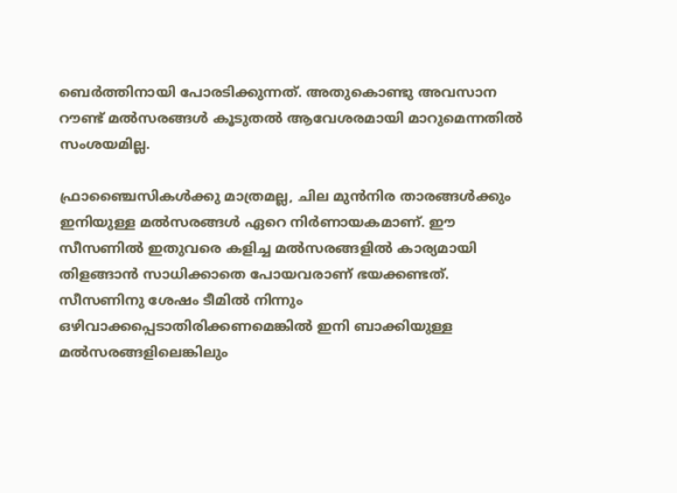ബെര്‍ത്തിനായി പോരടിക്കുന്നത്. അതുകൊണ്ടു അവസാന റൗണ്ട് മല്‍സരങ്ങള്‍ കൂടുതല്‍ ആവേശരമായി മാറുമെന്നതില്‍ സംശയമില്ല.

ഫ്രാഞ്ചൈസികള്‍ക്കു മാത്രമല്ല, ചില മുന്‍നിര താരങ്ങള്‍ക്കും ഇനിയുള്ള മല്‍സരങ്ങള്‍ ഏറെ നിര്‍ണായകമാണ്. ഈ സീസണില്‍ ഇതുവരെ കളിച്ച മല്‍സരങ്ങളില്‍ കാര്യമായി തിളങ്ങാന്‍ സാധിക്കാതെ പോയവരാണ് ഭയക്കണ്ടത്. സീസണിനു ശേഷം ടീമില്‍ നിന്നും ഒഴിവാക്കപ്പെടാതിരിക്കണമെങ്കില്‍ ഇനി ബാക്കിയുള്ള മല്‍സരങ്ങളിലെങ്കിലും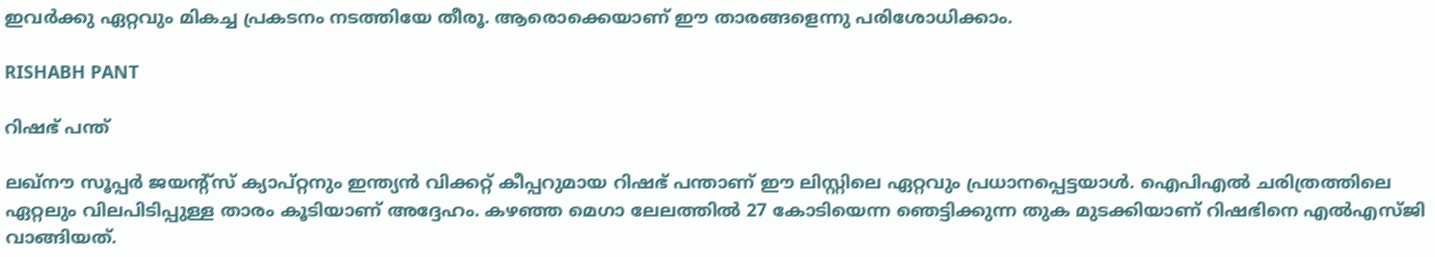ഇവര്‍ക്കു ഏറ്റവും മികച്ച പ്രകടനം നടത്തിയേ തീരൂ. ആരൊക്കെയാണ് ഈ താരങ്ങളെന്നു പരിശോധിക്കാം.

RISHABH PANT

റിഷഭ് പന്ത്

ലഖ്‌നൗ സൂപ്പര്‍ ജയന്റ്‌സ് ക്യാപ്റ്റനും ഇന്ത്യന്‍ വിക്കറ്റ് കീപ്പറുമായ റിഷഭ് പന്താണ് ഈ ലിസ്റ്റിലെ ഏറ്റവും പ്രധാനപ്പെട്ടയാള്‍. ഐപിഎല്‍ ചരിത്രത്തിലെ ഏറ്റലും വിലപിടിപ്പുള്ള താരം കൂടിയാണ് അദ്ദേഹം. കഴഞ്ഞ മെഗാ ലേലത്തില്‍ 27 കോടിയെന്ന ഞെട്ടിക്കുന്ന തുക മുടക്കിയാണ് റിഷഭിനെ എല്‍എസ്ജി വാങ്ങിയത്.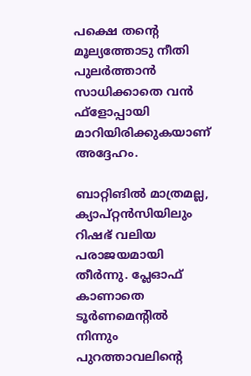പക്ഷെ തന്റെ മൂല്യത്തോടു നീതി പുലര്‍ത്താന്‍ സാധിക്കാതെ വന്‍ ഫ്‌ളോപ്പായി മാറിയിരിക്കുകയാണ് അദ്ദേഹം.

ബാറ്റിങില്‍ മാത്രമല്ല, ക്യാപ്റ്റന്‍സിയിലും റിഷഭ് വലിയ പരാജയമായി തീര്‍ന്നു. പ്ലേഓഫ് കാണാതെ ടൂര്‍ണമെന്റില്‍ നിന്നും പുറത്താവലിന്റെ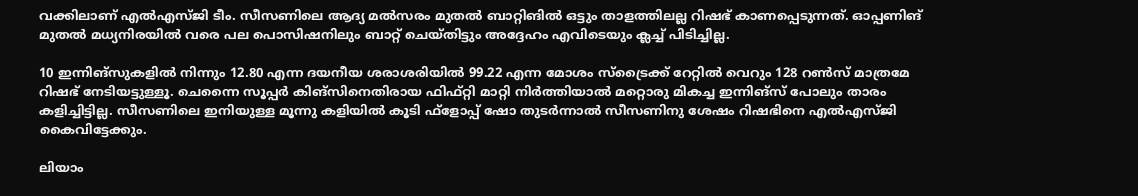വക്കിലാണ് എല്‍എസ്ജി ടീം. സീസണിലെ ആദ്യ മല്‍സരം മുതല്‍ ബാറ്റിങില്‍ ഒട്ടും താളത്തിലല്ല റിഷഭ് കാണപ്പെടുന്നത്. ഓപ്പണിങ് മുതല്‍ മധ്യനിരയില്‍ വരെ പല പൊസിഷനിലും ബാറ്റ് ചെയ്തിട്ടും അദ്ദേഹം എവിടെയും ക്ലച്ച് പിടിച്ചില്ല.

10 ഇന്നിങ്‌സുകളില്‍ നിന്നും 12.80 എന്ന ദയനീയ ശരാശരിയില്‍ 99.22 എന്ന മോശം സ്‌ട്രൈക്ക് റേറ്റില്‍ വെറും 128 റണ്‍സ് മാത്രമേ റിഷഭ് നേടിയട്ടുള്ളൂ. ചെന്നൈ സൂപ്പര്‍ കിങ്‌സിനെതിരായ ഫിഫ്റ്റി മാറ്റി നിര്‍ത്തിയാല്‍ മറ്റൊരു മികച്ച ഇന്നിങ്‌സ് പോലും താരം കളിച്ചിട്ടില്ല. സീസണിലെ ഇനിയുള്ള മൂന്നു കളിയില്‍ കൂടി ഫ്‌ളോപ്പ് ഷോ തുടര്‍ന്നാല്‍ സീസണിനു ശേഷം റിഷഭിനെ എല്‍എസ്ജി കൈവിട്ടേക്കും.

ലിയാം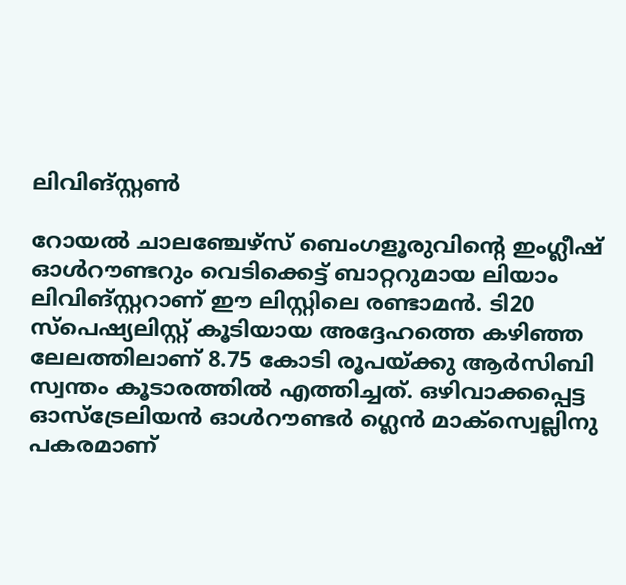ലിവിങ്സ്റ്റണ്‍

റോയല്‍ ചാലഞ്ചേഴ്‌സ് ബെംഗളൂരുവിന്റെ ഇംഗ്ലീഷ് ഓള്‍റൗണ്ടറും വെടിക്കെട്ട് ബാറ്ററുമായ ലിയാം ലിവിങ്‌സ്റ്ററാണ് ഈ ലിസ്റ്റിലെ രണ്ടാമന്‍. ടി20 സ്‌പെഷ്യലിസ്റ്റ് കൂടിയായ അദ്ദേഹത്തെ കഴിഞ്ഞ ലേലത്തിലാണ് 8.75 കോടി രൂപയ്ക്കു ആര്‍സിബി സ്വന്തം കൂടാരത്തില്‍ എത്തിച്ചത്. ഒഴിവാക്കപ്പെട്ട ഓസ്‌ട്രേലിയന്‍ ഓള്‍റൗണ്ടര്‍ ഗ്ലെന്‍ മാക്‌സ്വെല്ലിനു പകരമാണ്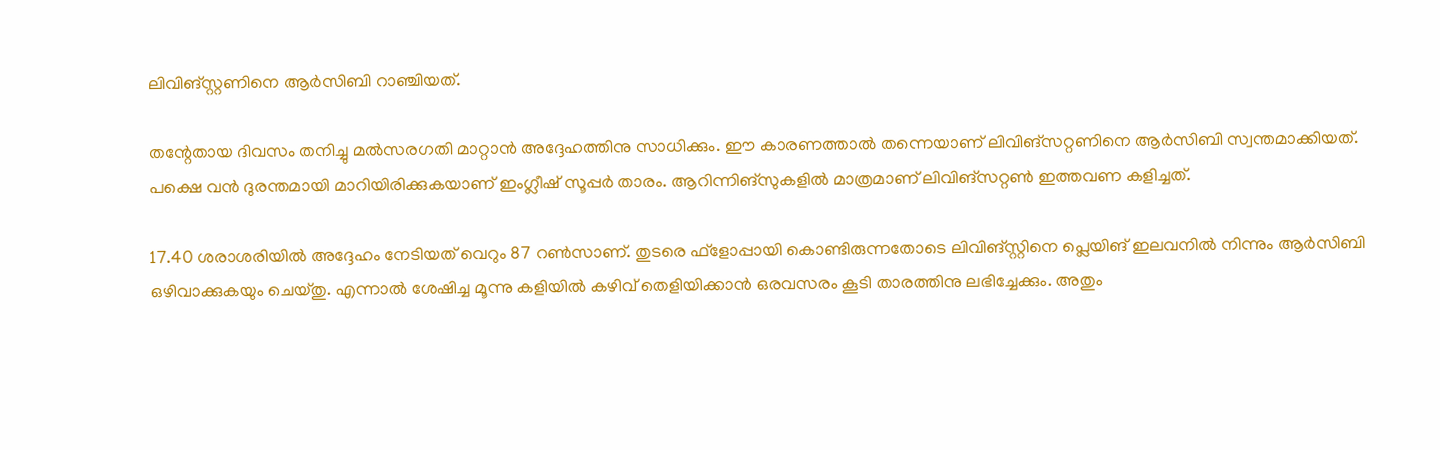ലിവിങ്‌സ്റ്റണിനെ ആര്‍സിബി റാഞ്ചിയത്.

തന്റേതായ ദിവസം തനിച്ചു മല്‍സരഗതി മാറ്റാന്‍ അദ്ദേഹത്തിനു സാധിക്കും. ഈ കാരണത്താല്‍ തന്നെയാണ് ലിവിങ്‌സറ്റണിനെ ആര്‍സിബി സ്വന്തമാക്കിയത്. പക്ഷെ വന്‍ ദുരന്തമായി മാറിയിരിക്കുകയാണ് ഇംഗ്ലീഷ് സൂപ്പര്‍ താരം. ആറിന്നിങ്‌സുകളില്‍ മാത്രമാണ് ലിവിങ്‌സറ്റണ്‍ ഇത്തവണ കളിച്ചത്.

17.40 ശരാശരിയില്‍ അദ്ദേഹം നേടിയത് വെറും 87 റണ്‍സാണ്. തുടരെ ഫ്‌ളോപ്പായി കൊണ്ടിരുന്നതോടെ ലിവിങ്‌സ്റ്റിനെ പ്ലെയിങ് ഇലവനില്‍ നിന്നും ആര്‍സിബി ഒഴിവാക്കുകയും ചെയ്തു. എന്നാല്‍ ശേഷിച്ച മൂന്നു കളിയില്‍ കഴിവ് തെളിയിക്കാന്‍ ഒരവസരം കൂടി താരത്തിനു ലഭിച്ചേക്കും. അതും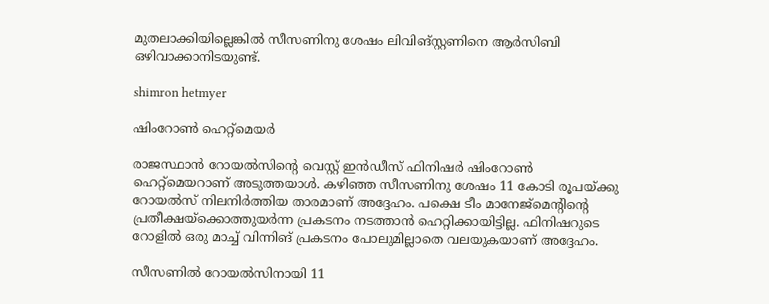മുതലാക്കിയില്ലെങ്കില്‍ സീസണിനു ശേഷം ലിവിങ്സ്റ്റണിനെ ആര്‍സിബി ഒഴിവാക്കാനിടയുണ്ട്.

shimron hetmyer

ഷിംറോണ്‍ ഹെറ്റ്‌മെയര്‍

രാജസ്ഥാന്‍ റോയല്‍സിന്റെ വെസ്റ്റ് ഇന്‍ഡീസ് ഫിനിഷര്‍ ഷിംറോണ്‍ ഹെറ്റ്‌മെയറാണ് അടുത്തയാള്‍. കഴിഞ്ഞ സീസണിനു ശേഷം 11 കോടി രൂപയ്ക്കു റോയല്‍സ് നിലനിര്‍ത്തിയ താരമാണ് അദ്ദേഹം. പക്ഷെ ടീം മാനേജ്‌മെന്റിന്റെ പ്രതീക്ഷയ്‌ക്കൊത്തുയര്‍ന്ന പ്രകടനം നടത്താന്‍ ഹെറ്റിക്കായിട്ടില്ല. ഫിനിഷറുടെ റോളില്‍ ഒരു മാച്ച് വിന്നിങ് പ്രകടനം പോലുമില്ലാതെ വലയുകയാണ് അദ്ദേഹം.

സീസണില്‍ റോയല്‍സിനായി 11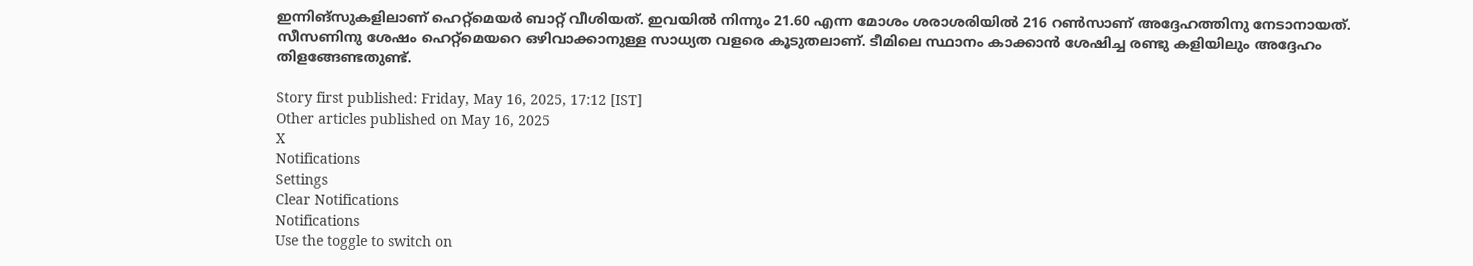ഇന്നിങ്‌സുകളിലാണ് ഹെറ്റ്‌മെയര്‍ ബാറ്റ് വീശിയത്. ഇവയില്‍ നിന്നും 21.60 എന്ന മോശം ശരാശരിയില്‍ 216 റണ്‍സാണ് അദ്ദേഹത്തിനു നേടാനായത്. സീസണിനു ശേഷം ഹെറ്റ്‌മെയറെ ഒഴിവാക്കാനുള്ള സാധ്യത വളരെ കൂടുതലാണ്. ടീമിലെ സ്ഥാനം കാക്കാന്‍ ശേഷിച്ച രണ്ടു കളിയിലും അദ്ദേഹം തിളങ്ങേണ്ടതുണ്ട്.

Story first published: Friday, May 16, 2025, 17:12 [IST]
Other articles published on May 16, 2025
X
Notifications
Settings
Clear Notifications
Notifications
Use the toggle to switch on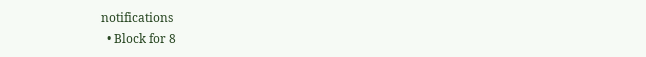notifications
  • Block for 8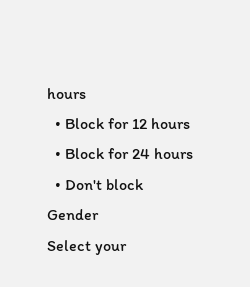hours
  • Block for 12 hours
  • Block for 24 hours
  • Don't block
Gender
Select your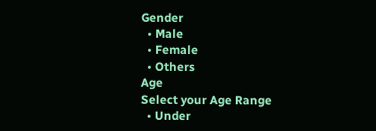Gender
  • Male
  • Female
  • Others
Age
Select your Age Range
  • Under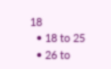18
  • 18 to 25
  • 26 to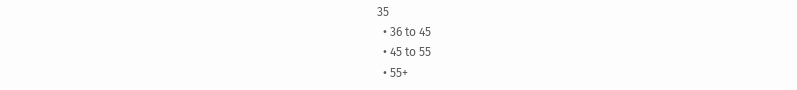35
  • 36 to 45
  • 45 to 55
  • 55+